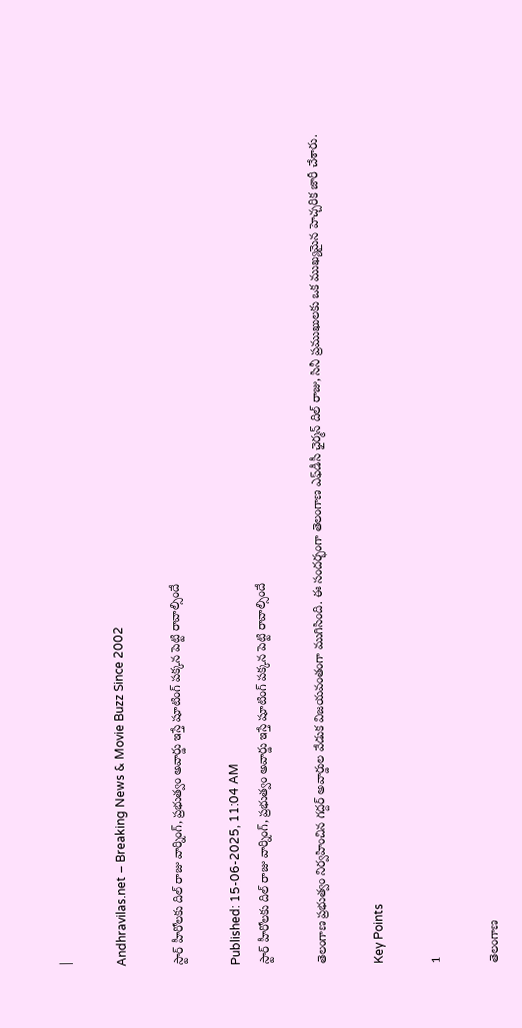|

Andhravilas.net – Breaking News & Movie Buzz Since 2002

స్టార్ హీరోలకు దిల్‌ రాజు వార్నింగ్‌, ప్రభుత్వం అవార్డు ఇస్తే షూటింగ్‌ పక్కన పెట్టి రావాల్సిందే

Published: 15-06-2025, 11:04 AM
స్టార్ హీరోలకు దిల్‌ రాజు వార్నింగ్‌, ప్రభుత్వం అవార్డు ఇస్తే షూటింగ్‌ పక్కన పెట్టి రావాల్సిందే

తెలంగాణ ప్రభుత్వం నిర్వహించిన గద్దర్ అవార్డుల వేడుక విజయవంతంగా ముగిసింది. ఈ సందర్భంగా తెలంగాణ ఎఫ్‌డీసీ ఛైర్మన్ దిల్ రాజు, సినీ ప్రముఖులకు ఒక ముఖ్యమైన హెచ్చరిక జారీ చేశారు.

Key Points

1

తెలంగాణ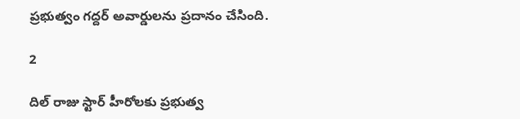ప్రభుత్వం గద్దర్ అవార్డులను ప్రదానం చేసింది.

2

దిల్ రాజు స్టార్ హీరోలకు ప్రభుత్వ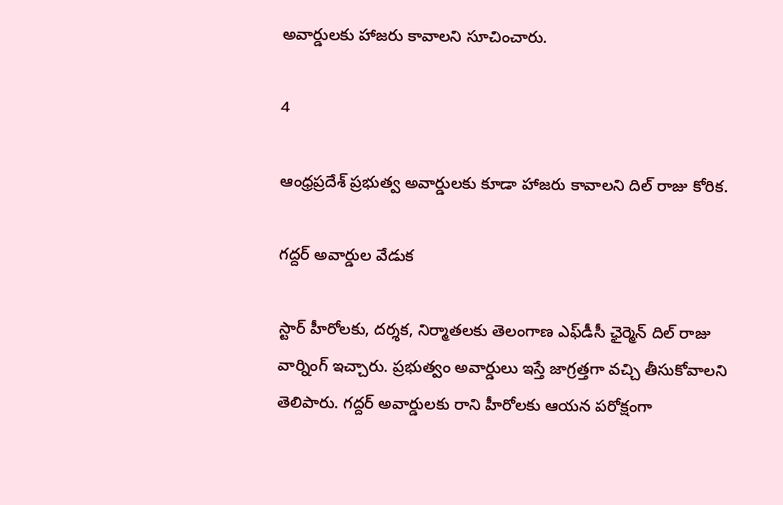అవార్డులకు హాజరు కావాలని సూచించారు.

4

ఆంధ్రప్రదేశ్ ప్రభుత్వ అవార్డులకు కూడా హాజరు కావాలని దిల్ రాజు కోరిక.

గద్దర్ అవార్డుల వేడుక

స్టార్‌ హీరోలకు, దర్శక, నిర్మాతలకు తెలంగాణ ఎఫ్‌డీసీ ఛైర్మెన్‌ దిల్‌ రాజు వార్నింగ్‌ ఇచ్చారు. ప్రభుత్వం అవార్డులు ఇస్తే జాగ్రత్తగా వచ్చి తీసుకోవాలని తెలిపారు. గద్దర్‌ అవార్డులకు రాని హీరోలకు ఆయన పరోక్షంగా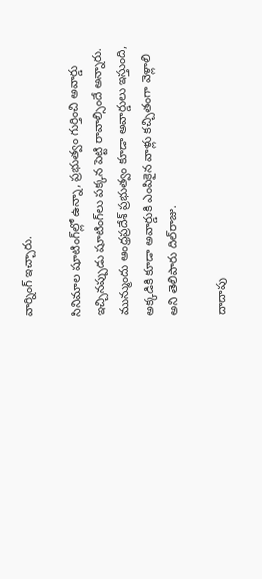వార్నింగ్‌ ఇచ్చారు.

సినిమాల షూటింగ్‌ల్లో ఉన్నా, ప్రభుత్వం గుర్తించి అవార్డు ఇచ్చినప్పుడు షూటింగ్‌లు పక్కన పెట్టి రావాల్సిందే అన్నారు. మున్ముందు ఆంధ్రప్రదేశ్‌ ప్రభుత్వం కూడా అవార్డులు ఇస్తుంది, అక్కడికి కూడా అవార్డుకి ఎంపికైన వాళ్లు కచ్చితంగా వెళ్లాలి అని తెలిపారు దిల్‌రాజు.

దాదాపు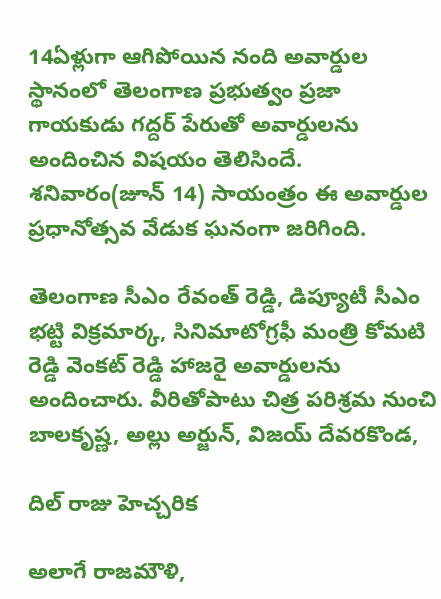14ఏళ్లుగా ఆగిపోయిన నంది అవార్డుల స్థానంలో తెలంగాణ ప్రభుత్వం ప్రజా గాయకుడు గద్దర్‌ పేరుతో అవార్డులను అందించిన విషయం తెలిసిందే. శనివారం(జూన్‌ 14) సాయంత్రం ఈ అవార్డుల ప్రధానోత్సవ వేడుక ఘనంగా జరిగింది.

తెలంగాణ సీఎం రేవంత్‌ రెడ్డి, డిప్యూటీ సీఎం భట్టి విక్రమార్క, సినిమాటోగ్రఫీ మంత్రి కోమటి రెడ్డి వెంకట్‌ రెడ్డి హాజరై అవార్డులను అందించారు. వీరితోపాటు చిత్ర పరిశ్రమ నుంచి బాలకృష్ణ, అల్లు అర్జున్‌, విజయ్‌ దేవరకొండ,

దిల్ రాజు హెచ్చరిక

అలాగే రాజమౌళి,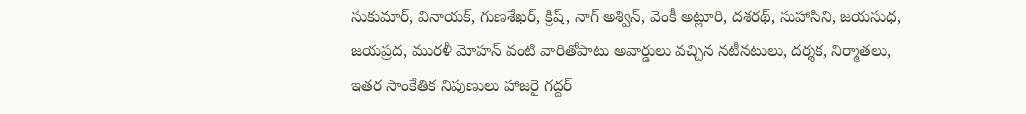సుకుమార్‌, వినాయక్‌, గుణశేఖర్‌, క్రిష్‌, నాగ్ అశ్విన్‌, వెంకీ అట్లూరి, దశరథ్‌, సుహాసిని, జయసుధ, జయప్రద, మురళీ మోహన్‌ వంటి వారితోపాటు అవార్డులు వచ్చిన నటీనటులు, దర్శక, నిర్మాతలు, ఇతర సాంకేతిక నిపుణులు హాజరై గద్దర్‌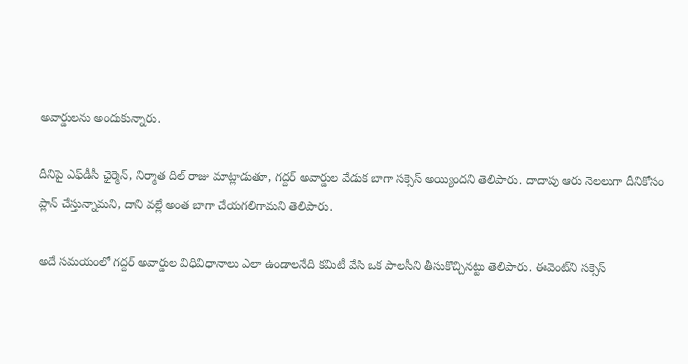అవార్డులను అందుకున్నారు.

దీనిపై ఎఫ్‌డీసీ ఛైర్మెన్‌, నిర్మాత దిల్‌ రాజు మాట్లాడుతూ, గద్దర్‌ అవార్డుల వేడుక బాగా సక్సెస్‌ అయ్యిందని తెలిపారు. దాదాపు ఆరు నెలలుగా దీనికోసం ప్లాన్‌ చేస్తున్నామని, దాని వల్లే అంత బాగా చేయగలిగామని తెలిపారు.

అదే సమయంలో గద్దర్‌ అవార్డుల విధివిధానాలు ఎలా ఉండాలనేది కమిటీ వేసి ఒక పాలసీని తీసుకొచ్చినట్టు తెలిపారు. ఈవెంట్‌ని సక్సెస్‌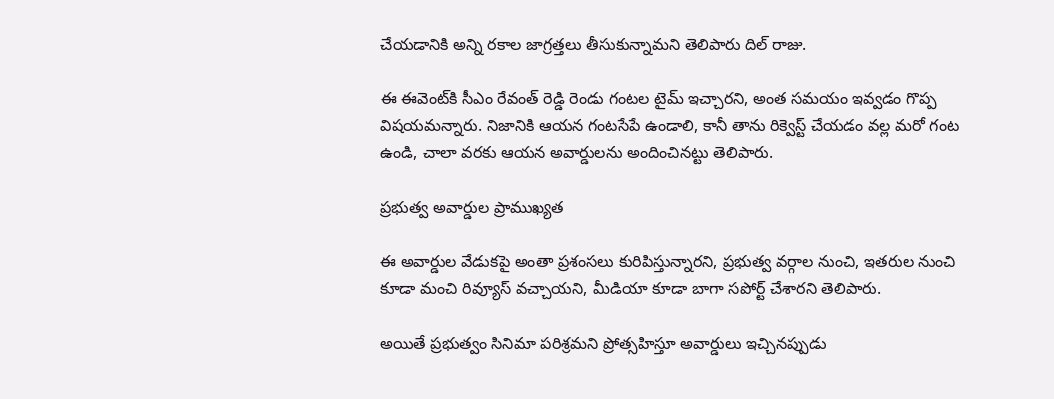చేయడానికి అన్ని రకాల జాగ్రత్తలు తీసుకున్నామని తెలిపారు దిల్‌ రాజు.

ఈ ఈవెంట్‌కి సీఎం రేవంత్ రెడ్డి రెండు గంటల టైమ్‌ ఇచ్చారని, అంత సమయం ఇవ్వడం గొప్ప విషయమన్నారు. నిజానికి ఆయన గంటసేపే ఉండాలి, కానీ తాను రిక్వెస్ట్ చేయడం వల్ల మరో గంట ఉండి, చాలా వరకు ఆయన అవార్డులను అందించినట్టు తెలిపారు.

ప్రభుత్వ అవార్డుల ప్రాముఖ్యత

ఈ అవార్డుల వేడుకపై అంతా ప్రశంసలు కురిపిస్తున్నారని, ప్రభుత్వ వర్గాల నుంచి, ఇతరుల నుంచి కూడా మంచి రివ్యూస్ వచ్చాయని, మీడియా కూడా బాగా సపోర్ట్ చేశారని తెలిపారు.

అయితే ప్రభుత్వం సినిమా పరిశ్రమని ప్రోత్సహిస్తూ అవార్డులు ఇచ్చినప్పుడు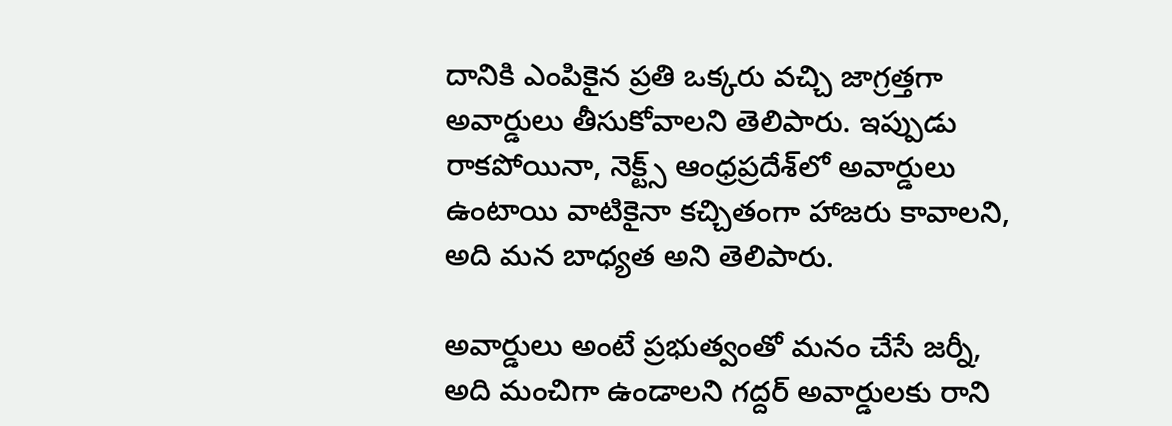దానికి ఎంపికైన ప్రతి ఒక్కరు వచ్చి జాగ్రత్తగా అవార్డులు తీసుకోవాలని తెలిపారు. ఇప్పుడు రాకపోయినా, నెక్ట్స్ ఆంధ్రప్రదేశ్‌లో అవార్డులు ఉంటాయి వాటికైనా కచ్చితంగా హాజరు కావాలని, అది మన బాధ్యత అని తెలిపారు.

అవార్డులు అంటే ప్రభుత్వంతో మనం చేసే జర్నీ, అది మంచిగా ఉండాలని గద్దర్‌ అవార్డులకు రాని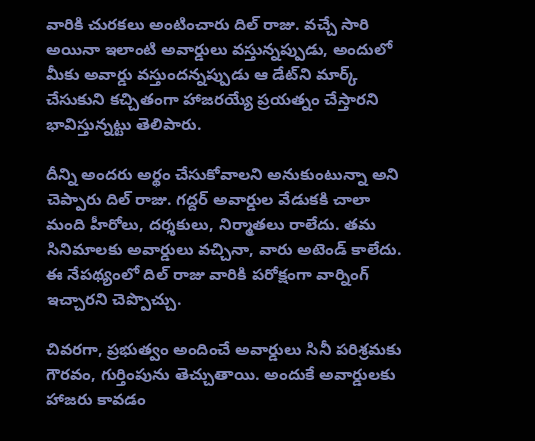వారికి చురకలు అంటించారు దిల్‌ రాజు. వచ్చే సారి అయినా ఇలాంటి అవార్డులు వస్తున్నప్పుడు, అందులో మీకు అవార్డు వస్తుందన్నప్పుడు ఆ డేట్‌ని మార్క్ చేసుకుని కచ్చితంగా హాజరయ్యే ప్రయత్నం చేస్తారని భావిస్తున్నట్టు తెలిపారు.

దీన్ని అందరు అర్థం చేసుకోవాలని అనుకుంటున్నా అని చెప్పారు దిల్‌ రాజు. గద్దర్‌ అవార్డుల వేడుకకి చాలా మంది హీరోలు, దర్శకులు, నిర్మాతలు రాలేదు. తమ సినిమాలకు అవార్డులు వచ్చినా, వారు అటెండ్‌ కాలేదు. ఈ నేపథ్యంలో దిల్‌ రాజు వారికి పరోక్షంగా వార్నింగ్‌ ఇచ్చారని చెప్పొచ్చు.

చివరగా, ప్రభుత్వం అందించే అవార్డులు సినీ పరిశ్రమకు గౌరవం, గుర్తింపును తెచ్చుతాయి. అందుకే అవార్డులకు హాజరు కావడం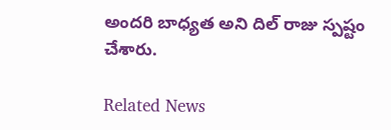అందరి బాధ్యత అని దిల్ రాజు స్పష్టం చేశారు.

Related News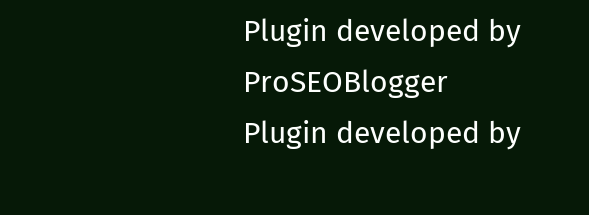Plugin developed by ProSEOBlogger
Plugin developed by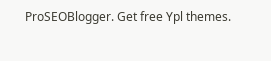ProSEOBlogger. Get free Ypl themes.